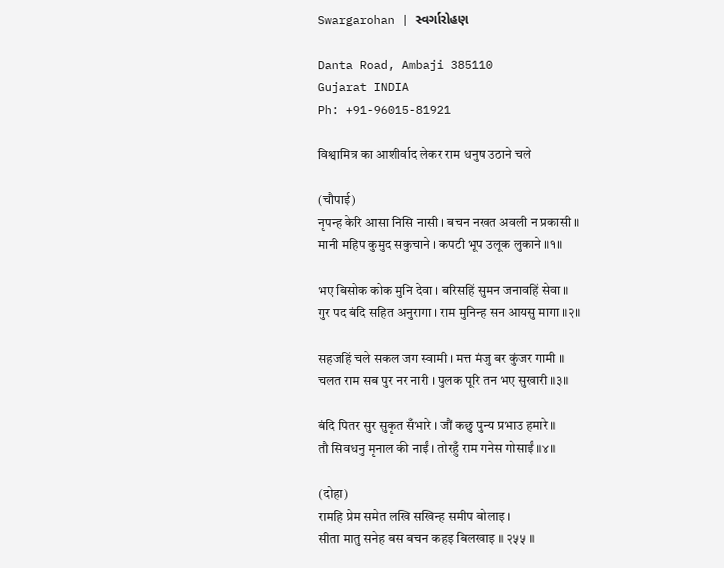Swargarohan | સ્વર્ગારોહણ

Danta Road, Ambaji 385110
Gujarat INDIA
Ph: +91-96015-81921

विश्वामित्र का आशीर्वाद लेकर राम धनुष उठाने चले

(चौपाई)
नृपन्ह केरि आसा निसि नासी । बचन नखत अवली न प्रकासी ॥
मानी महिप कुमुद सकुचाने । कपटी भूप उलूक लुकाने ॥१॥

भए बिसोक कोक मुनि देवा । बरिसहिं सुमन जनावहिं सेवा ॥
गुर पद बंदि सहित अनुरागा । राम मुनिन्ह सन आयसु मागा ॥२॥

सहजहिं चले सकल जग स्वामी । मत्त मंजु बर कुंजर गामी ॥
चलत राम सब पुर नर नारी । पुलक पूरि तन भए सुखारी ॥३॥

बंदि पितर सुर सुकृत सँभारे । जौं कछु पुन्य प्रभाउ हमारे ॥
तौ सिवधनु मृनाल की नाईं । तोरहुँ राम गनेस गोसाईं ॥४॥

(दोहा)
रामहि प्रेम समेत लखि सखिन्ह समीप बोलाइ ।
सीता मातु सनेह बस बचन कहइ बिलखाइ ॥ २५५ ॥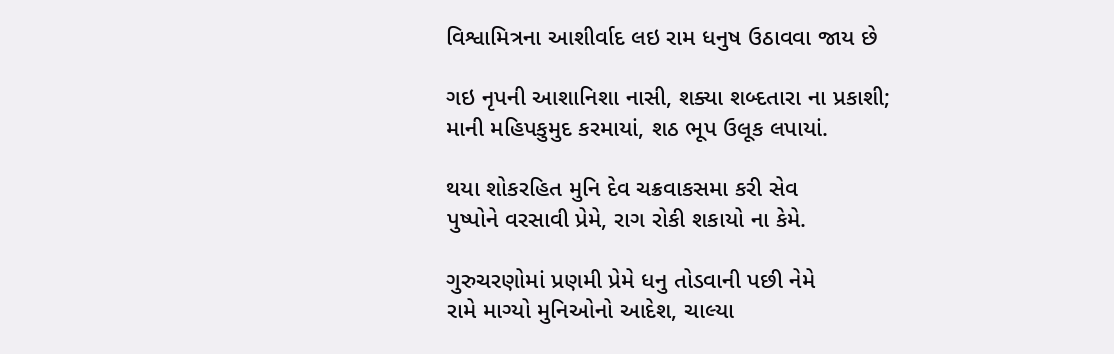વિશ્વામિત્રના આશીર્વાદ લઇ રામ ધનુષ ઉઠાવવા જાય છે

ગઇ નૃપની આશાનિશા નાસી, શક્યા શબ્દતારા ના પ્રકાશી;
માની મહિપકુમુદ કરમાયાં, શઠ ભૂપ ઉલૂક લપાયાં.

થયા શોકરહિત મુનિ દેવ ચક્રવાકસમા કરી સેવ
પુષ્પોને વરસાવી પ્રેમે, રાગ રોકી શકાયો ના કેમે.

ગુરુચરણોમાં પ્રણમી પ્રેમે ધનુ તોડવાની પછી નેમે
રામે માગ્યો મુનિઓનો આદેશ, ચાલ્યા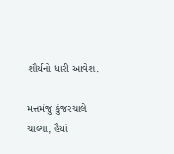શૌર્યનો ધારી આવેશ.

મત્તમંજુ કુંજરચાલે ચાલ્યા, હૈયાં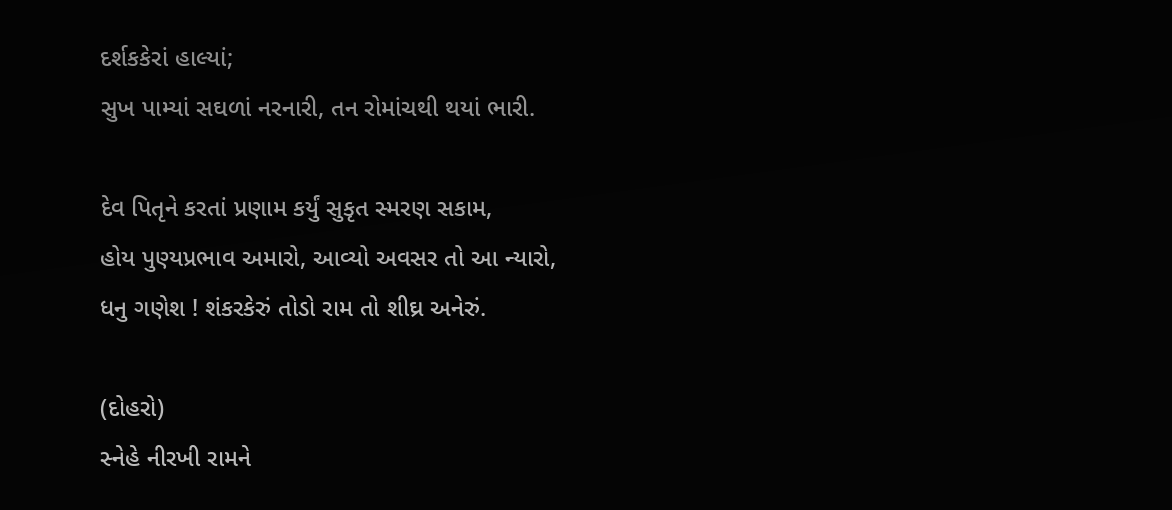દર્શકકેરાં હાલ્યાં;
સુખ પામ્યાં સઘળાં નરનારી, તન રોમાંચથી થયાં ભારી.

દેવ પિતૃને કરતાં પ્રણામ કર્યું સુકૃત સ્મરણ સકામ,
હોય પુણ્યપ્રભાવ અમારો, આવ્યો અવસર તો આ ન્યારો,
ધનુ ગણેશ ! શંકરકેરું તોડો રામ તો શીઘ્ર અનેરું.

(દોહરો)
સ્નેહે નીરખી રામને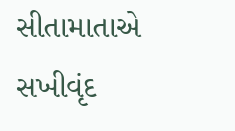સીતામાતાએ
સખીવૃંદ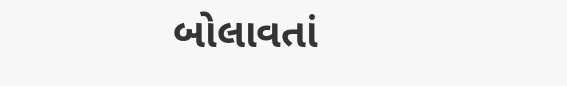બોલાવતાં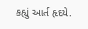કહ્યું આર્ત હૃદયે.